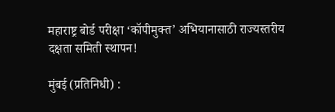महाराष्ट्र बोर्ड परीक्षा ‘कॉपीमुक्त’ अभियानासाठी राज्यस्तरीय दक्षता समिती स्थापन!

मुंबई (प्रतिनिधी) :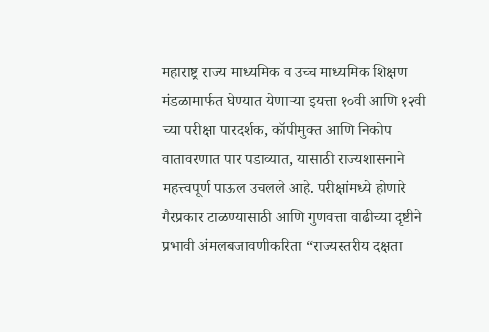महाराष्ट्र राज्य माध्यमिक व उच्च माध्यमिक शिक्षण मंडळामार्फत घेण्यात येणाऱ्या इयत्ता १०वी आणि १२वी च्या परीक्षा पारदर्शक, कॉपीमुक्त आणि निकोप वातावरणात पार पडाव्यात, यासाठी राज्यशासनाने महत्त्वपूर्ण पाऊल उचलले आहे. परीक्षांमध्ये होणारे गैरप्रकार टाळण्यासाठी आणि गुणवत्ता वाढीच्या दृष्टीने प्रभावी अंमलबजावणीकरिता “राज्यस्तरीय दक्षता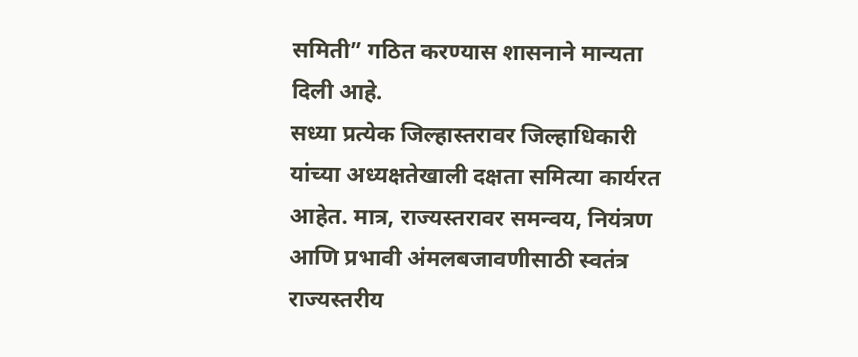समिती” गठित करण्यास शासनाने मान्यता दिली आहे.
सध्या प्रत्येक जिल्हास्तरावर जिल्हाधिकारी यांच्या अध्यक्षतेखाली दक्षता समित्या कार्यरत आहेत. मात्र, राज्यस्तरावर समन्वय, नियंत्रण आणि प्रभावी अंमलबजावणीसाठी स्वतंत्र राज्यस्तरीय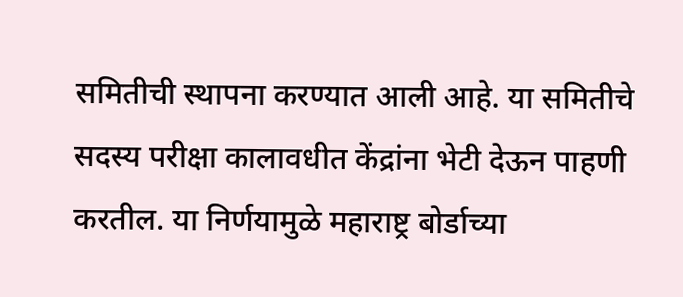समितीची स्थापना करण्यात आली आहे. या समितीचे सदस्य परीक्षा कालावधीत केंद्रांना भेटी देऊन पाहणी करतील. या निर्णयामुळे महाराष्ट्र बोर्डाच्या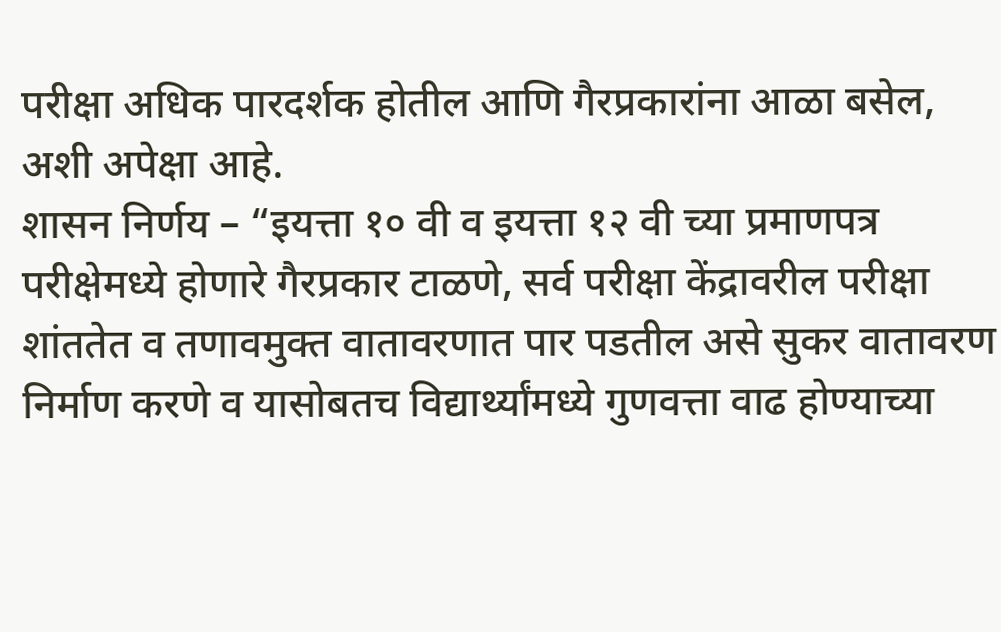परीक्षा अधिक पारदर्शक होतील आणि गैरप्रकारांना आळा बसेल, अशी अपेक्षा आहे.
शासन निर्णय – “इयत्ता १० वी व इयत्ता १२ वी च्या प्रमाणपत्र परीक्षेमध्ये होणारे गैरप्रकार टाळणे, सर्व परीक्षा केंद्रावरील परीक्षा शांततेत व तणावमुक्त वातावरणात पार पडतील असे सुकर वातावरण निर्माण करणे व यासोबतच विद्यार्थ्यांमध्ये गुणवत्ता वाढ होण्याच्या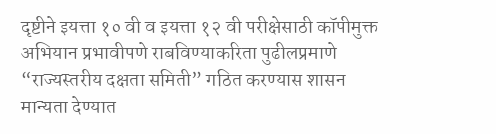दृष्टीने इयत्ता १० वी व इयत्ता १२ वी परीक्षेसाठी कॉपीमुक्त अभियान प्रभावीपणे राबविण्याकरिता पुढीलप्रमाणे “राज्यस्तरीय दक्षता समिती” गठित करण्यास शासन मान्यता देण्यात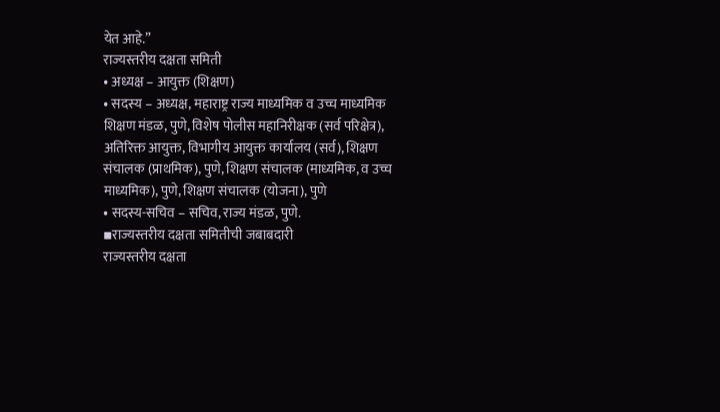येत आहे.”
राज्यस्तरीय दक्षता समिती
• अध्यक्ष – आयुक्त (शिक्षण)
• सदस्य – अध्यक्ष, महाराष्ट्र राज्य माध्यमिक व उच्च माध्यमिक शिक्षण मंडळ, पुणे, विशेष पोलीस महानिरीक्षक (सर्व परिक्षेत्र), अतिरिक्त आयुक्त, विभागीय आयुक्त कार्यालय (सर्व), शिक्षण संचालक (प्राथमिक), पुणे, शिक्षण संचालक (माध्यमिक, व उच्च माध्यमिक), पुणे, शिक्षण संचालक (योजना), पुणे
• सदस्य-सचिव – सचिव, राज्य मंडळ, पुणे.
▪राज्यस्तरीय दक्षता समितीची जबाबदारी
राज्यस्तरीय दक्षता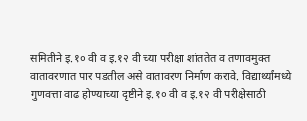समितीने इ.१० वी व इ.१२ वी च्या परीक्षा शांततेत व तणावमुक्त वातावरणात पार पडतील असे वातावरण निर्माण करावे. विद्यार्थ्यांमध्ये गुणवत्ता वाढ होण्याच्या दृष्टीने इ.१० वी व इ.१२ वी परीक्षेसाठी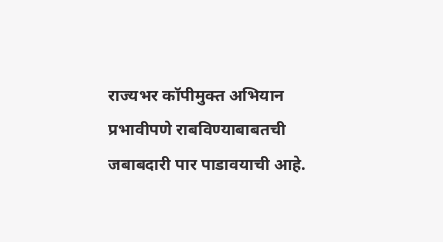राज्यभर कॉपीमुक्त अभियान प्रभावीपणे राबविण्याबाबतची जबाबदारी पार पाडावयाची आहे.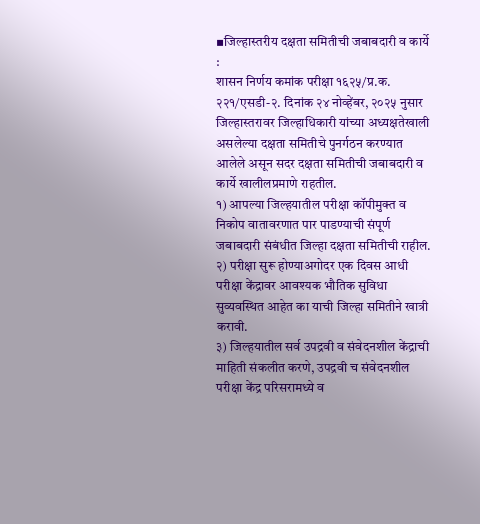▪जिल्हास्तरीय दक्षता समितीची जबाबदारी व कार्ये :
शासन निर्णय कमांक परीक्षा १६२५/प्र.क. २२१/एसडी-२. दिनांक २४ नोव्हेंबर, २०२५ नुसार जिल्हास्तरावर जिल्हाधिकारी यांच्या अध्यक्षतेखाली असलेल्या दक्षता समितीचे पुनर्गठन करण्यात आलेले असून सदर दक्षता समितीची जबाबदारी व कार्ये खालीलप्रमाणे राहतील.
१) आपल्या जिल्हयातील परीक्षा कॉपीमुक्त व निकोप वातावरणात पार पाडण्याची संपूर्ण जबाबदारी संबंधीत जिल्हा दक्षता समितीची राहील.
२) परीक्षा सुरू होण्याअगोदर एक दिवस आधी परीक्षा केंद्रावर आवश्यक भौतिक सुविधा सुव्यवस्थित आहेत का याची जिल्हा समितीने खात्री करावी.
३) जिल्हयातील सर्व उपद्रवी व संवेदनशील केंद्राची माहिती संकलीत करणे, उपद्रवी च संवेदनशील परीक्षा केंद्र परिसरामध्ये व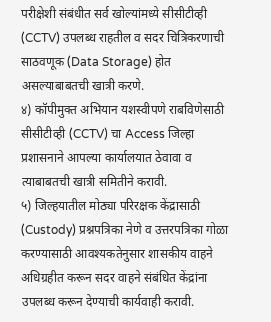परीक्षेशी संबंधीत सर्व खोल्यांमध्ये सीसीटीव्ही (CCTV) उपलब्ध राहतील व सदर चित्रिकरणाची साठवणूक (Data Storage) होत असल्याबाबतची खात्री करणे.
४) कॉपीमुक्त अभियान यशस्वीपणे राबविणेसाठी सीसीटीव्ही (CCTV) चा Access जिल्हा प्रशासनाने आपल्या कार्यालयात ठेवावा व त्याबाबतची खात्री समितीने करावी.
५) जिल्हयातील मोठ्या परिरक्षक केंद्रासाठी (Custody) प्रश्नपत्रिका नेणे व उत्तरपत्रिका गोळा करण्यासाठी आवश्यकतेनुसार शासकीय वाहने अधिग्रहीत करून सदर वाहने संबंधित केंद्रांना उपलब्ध करून देण्याची कार्यवाही करावी.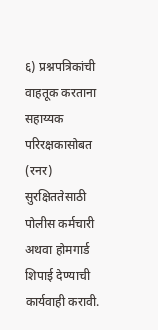६) प्रश्नपत्रिकांची वाहतूक करताना सहाय्यक परिरक्षकासोबत (रनर) सुरक्षिततेसाठी पोलीस कर्मचारी अथवा होमगार्ड शिपाई देण्याची कार्यवाही करावी.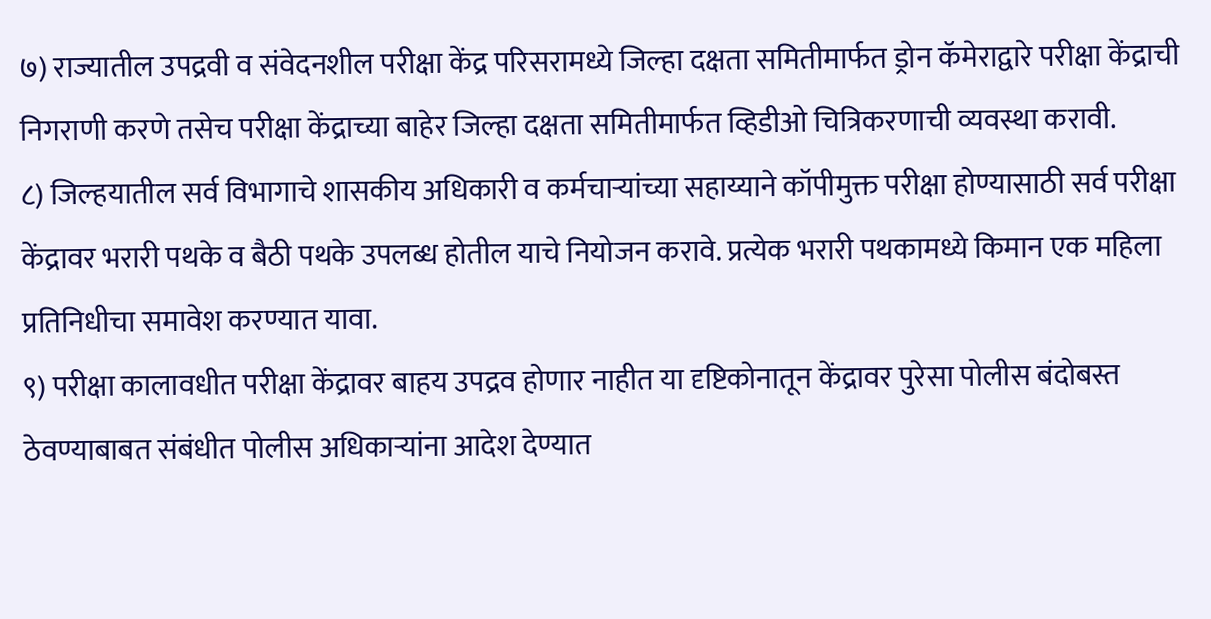७) राज्यातील उपद्रवी व संवेदनशील परीक्षा केंद्र परिसरामध्ये जिल्हा दक्षता समितीमार्फत ड्रोन कॅमेराद्वारे परीक्षा केंद्राची निगराणी करणे तसेच परीक्षा केंद्राच्या बाहेर जिल्हा दक्षता समितीमार्फत व्हिडीओ चित्रिकरणाची व्यवस्था करावी.
८) जिल्हयातील सर्व विभागाचे शासकीय अधिकारी व कर्मचाऱ्यांच्या सहाय्याने कॉपीमुक्त परीक्षा होण्यासाठी सर्व परीक्षा केंद्रावर भरारी पथके व बैठी पथके उपलब्ध होतील याचे नियोजन करावे. प्रत्येक भरारी पथकामध्ये किमान एक महिला प्रतिनिधीचा समावेश करण्यात यावा.
९) परीक्षा कालावधीत परीक्षा केंद्रावर बाहय उपद्रव होणार नाहीत या दृष्टिकोनातून केंद्रावर पुरेसा पोलीस बंदोबस्त ठेवण्याबाबत संबंधीत पोलीस अधिकाऱ्यांना आदेश देण्यात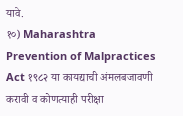यावे.
१०) Maharashtra Prevention of Malpractices Act १९८२ या कायद्याची अंमलबजावणी करावी व कोणत्याही परीक्षा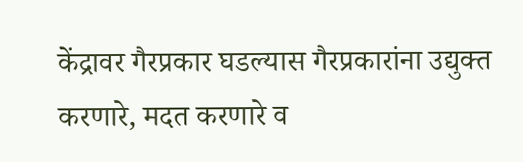केंद्रावर गैरप्रकार घडल्यास गैरप्रकारांना उद्युक्त करणारे, मदत करणारे व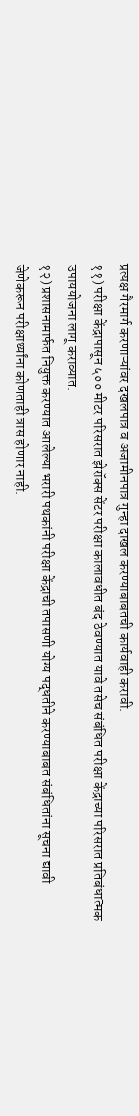प्रत्यक्ष गैरमार्ग करणाऱ्यांवर दखलपात्र व अजामीनपात्र गुन्हा दाखल करण्याबाबतची कार्यवाही करावी.
११) परीक्षा केंद्रापासून ५०० मीटर परिसरात झेरॉक्स सेंटर परीक्षा कालावधीत बंद ठेवण्यात यावे तसेच संबंधित परीक्षा केंद्राच्या परिसरात प्रतिबंधात्मक उपाययोजना लागू कराव्यात.
१२) प्रशासनामार्फत नियुक्त करण्यात आलेल्या भरारी पथकांनी परीक्षा केंद्राची तपासणी योग्य पद्धतीने करण्याबाबत संबंधितांना सूचना द्यावी जेणेकरून परीक्षार्थ्यांना कोणताही त्रास होणार नाही.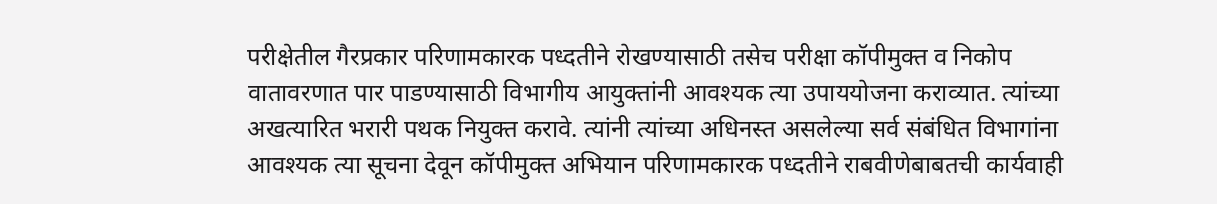परीक्षेतील गैरप्रकार परिणामकारक पध्दतीने रोखण्यासाठी तसेच परीक्षा कॉपीमुक्त व निकोप वातावरणात पार पाडण्यासाठी विभागीय आयुक्तांनी आवश्यक त्या उपाययोजना कराव्यात. त्यांच्या अखत्यारित भरारी पथक नियुक्त करावे. त्यांनी त्यांच्या अधिनस्त असलेल्या सर्व संबंधित विभागांना आवश्यक त्या सूचना देवून कॉपीमुक्त अभियान परिणामकारक पध्दतीने राबवीणेबाबतची कार्यवाही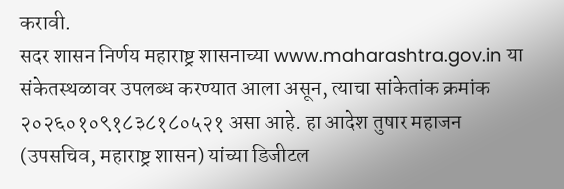करावी.
सदर शासन निर्णय महाराष्ट्र शासनाच्या www.maharashtra.gov.in या संकेतस्थळावर उपलब्ध करण्यात आला असून, त्याचा सांकेतांक क्रमांक २०२६०१०९१८३८१८०५२१ असा आहे. हा आदेश तुषार महाजन (उपसचिव, महाराष्ट्र शासन) यांच्या डिजीटल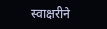स्वाक्षरीने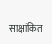साक्षांकित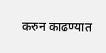करुन काढण्यात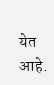येत आहे.